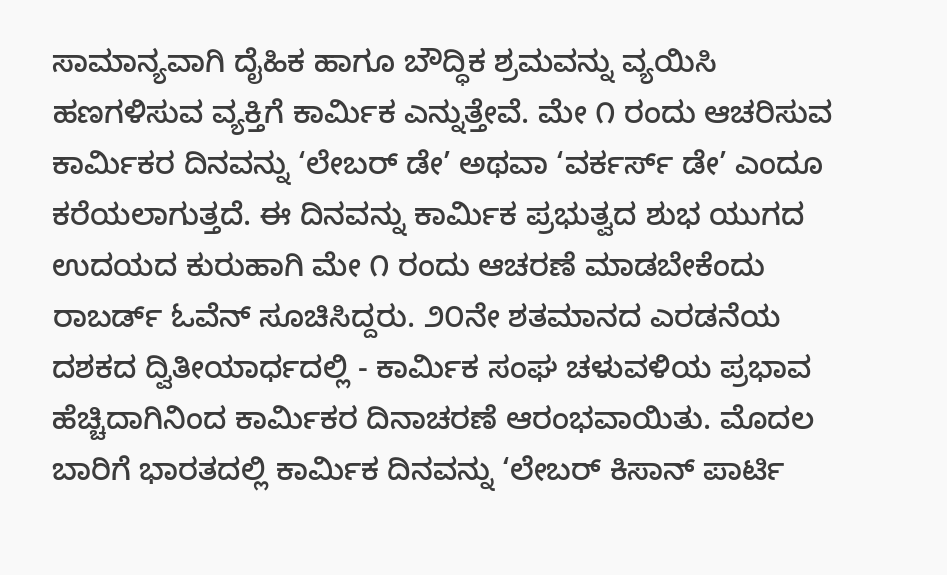ಸಾಮಾನ್ಯವಾಗಿ ದೈಹಿಕ ಹಾಗೂ ಬೌದ್ಧಿಕ ಶ್ರಮವನ್ನು ವ್ಯಯಿಸಿ ಹಣಗಳಿಸುವ ವ್ಯಕ್ತಿಗೆ ಕಾರ್ಮಿಕ ಎನ್ನುತ್ತೇವೆ. ಮೇ ೧ ರಂದು ಆಚರಿಸುವ ಕಾರ್ಮಿಕರ ದಿನವನ್ನು ‘ಲೇಬರ್ ಡೇ’ ಅಥವಾ ‘ವರ್ಕರ್ಸ್ ಡೇ’ ಎಂದೂ ಕರೆಯಲಾಗುತ್ತದೆ. ಈ ದಿನವನ್ನು ಕಾರ್ಮಿಕ ಪ್ರಭುತ್ವದ ಶುಭ ಯುಗದ ಉದಯದ ಕುರುಹಾಗಿ ಮೇ ೧ ರಂದು ಆಚರಣೆ ಮಾಡಬೇಕೆಂದು ರಾಬರ್ಡ್ ಓವೆನ್ ಸೂಚಿಸಿದ್ದರು. ೨೦ನೇ ಶತಮಾನದ ಎರಡನೆಯ ದಶಕದ ದ್ವಿತೀಯಾರ್ಧದಲ್ಲಿ - ಕಾರ್ಮಿಕ ಸಂಘ ಚಳುವಳಿಯ ಪ್ರಭಾವ ಹೆಚ್ಚಿದಾಗಿನಿಂದ ಕಾರ್ಮಿಕರ ದಿನಾಚರಣೆ ಆರಂಭವಾಯಿತು. ಮೊದಲ ಬಾರಿಗೆ ಭಾರತದಲ್ಲಿ ಕಾರ್ಮಿಕ ದಿನವನ್ನು ‘ಲೇಬರ್ ಕಿಸಾನ್ ಪಾರ್ಟಿ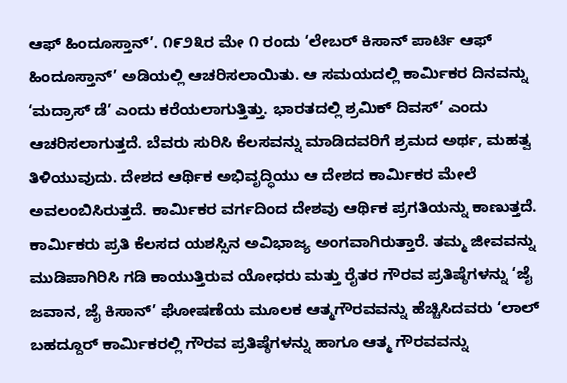ಆಫ್ ಹಿಂದೂಸ್ತಾನ್’. ೧೯೨೩ರ ಮೇ ೧ ರಂದು ‘ಲೇಬರ್ ಕಿಸಾನ್ ಪಾರ್ಟಿ ಆಫ್ ಹಿಂದೂಸ್ತಾನ್’ ಅಡಿಯಲ್ಲಿ ಆಚರಿಸಲಾಯಿತು. ಆ ಸಮಯದಲ್ಲಿ ಕಾರ್ಮಿಕರ ದಿನವನ್ನು ‘ಮದ್ರಾಸ್ ಡೆ’ ಎಂದು ಕರೆಯಲಾಗುತ್ತಿತ್ತು. ಭಾರತದಲ್ಲಿ ಶ್ರಮಿಕ್ ದಿವಸ್’ ಎಂದು ಆಚರಿಸಲಾಗುತ್ತದೆ. ಬೆವರು ಸುರಿಸಿ ಕೆಲಸವನ್ನು ಮಾಡಿದವರಿಗೆ ಶ್ರಮದ ಅರ್ಥ, ಮಹತ್ವ ತಿಳಿಯುವುದು. ದೇಶದ ಆರ್ಥಿಕ ಅಭಿವೃದ್ಧಿಯು ಆ ದೇಶದ ಕಾರ್ಮಿಕರ ಮೇಲೆ ಅವಲಂಬಿಸಿರುತ್ತದೆ. ಕಾರ್ಮಿಕರ ವರ್ಗದಿಂದ ದೇಶವು ಆರ್ಥಿಕ ಪ್ರಗತಿಯನ್ನು ಕಾಣುತ್ತದೆ. ಕಾರ್ಮಿಕರು ಪ್ರತಿ ಕೆಲಸದ ಯಶಸ್ಸಿನ ಅವಿಭಾಜ್ಯ ಅಂಗವಾಗಿರುತ್ತಾರೆ. ತಮ್ಮ ಜೀವವನ್ನು ಮುಡಿಪಾಗಿರಿಸಿ ಗಡಿ ಕಾಯುತ್ತಿರುವ ಯೋಧರು ಮತ್ತು ರೈತರ ಗೌರವ ಪ್ರತಿಷ್ಠೆಗಳನ್ನು ‘ಜೈ ಜವಾನ, ಜೈ ಕಿಸಾನ್’ ಘೋಷಣೆಯ ಮೂಲಕ ಆತ್ಮಗೌರವವನ್ನು ಹೆಚ್ಚಿಸಿದವರು ‘ಲಾಲ್ ಬಹದ್ದೂರ್ ಕಾರ್ಮಿಕರಲ್ಲಿ ಗೌರವ ಪ್ರತಿಷ್ಠೆಗಳನ್ನು ಹಾಗೂ ಆತ್ಮ ಗೌರವವನ್ನು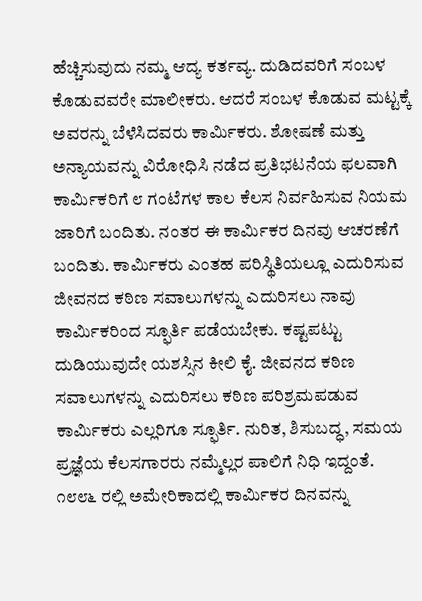ಹೆಚ್ಚಿಸುವುದು ನಮ್ಮ ಆದ್ಯ ಕರ್ತವ್ಯ. ದುಡಿದವರಿಗೆ ಸಂಬಳ ಕೊಡುವವರೇ ಮಾಲೀಕರು. ಆದರೆ ಸಂಬಳ ಕೊಡುವ ಮಟ್ಟಕ್ಕೆ ಅವರನ್ನು ಬೆಳೆಸಿದವರು ಕಾರ್ಮಿಕರು. ಶೋಷಣೆ ಮತ್ತು ಅನ್ಯಾಯವನ್ನು ವಿರೋಧಿಸಿ ನಡೆದ ಪ್ರತಿಭಟನೆಯ ಫಲವಾಗಿ ಕಾರ್ಮಿಕರಿಗೆ ೮ ಗಂಟೆಗಳ ಕಾಲ ಕೆಲಸ ನಿರ್ವಹಿಸುವ ನಿಯಮ ಜಾರಿಗೆ ಬಂದಿತು. ನಂತರ ಈ ಕಾರ್ಮಿಕರ ದಿನವು ಆಚರಣೆಗೆ ಬಂದಿತು. ಕಾರ್ಮಿಕರು ಎಂತಹ ಪರಿಸ್ಥಿತಿಯಲ್ಲೂ ಎದುರಿಸುವ ಜೀವನದ ಕಠಿಣ ಸವಾಲುಗಳನ್ನು ಎದುರಿಸಲು ನಾವು ಕಾರ್ಮಿಕರಿಂದ ಸ್ಫೂರ್ತಿ ಪಡೆಯಬೇಕು. ಕಷ್ಟಪಟ್ಟು ದುಡಿಯುವುದೇ ಯಶಸ್ಸಿನ ಕೀಲಿ ಕೈ. ಜೀವನದ ಕಠಿಣ ಸವಾಲುಗಳನ್ನು ಎದುರಿಸಲು ಕಠಿಣ ಪರಿಶ್ರಮಪಡುವ ಕಾರ್ಮಿಕರು ಎಲ್ಲರಿಗೂ ಸ್ಫೂರ್ತಿ. ನುರಿತ, ಶಿಸುಬದ್ಧ, ಸಮಯ ಪ್ರಜ್ಞೆಯ ಕೆಲಸಗಾರರು ನಮ್ಮೆಲ್ಲರ ಪಾಲಿಗೆ ನಿಧಿ ಇದ್ದಂತೆ. ೧೮೮೬ ರಲ್ಲಿ ಅಮೇರಿಕಾದಲ್ಲಿ ಕಾರ್ಮಿಕರ ದಿನವನ್ನು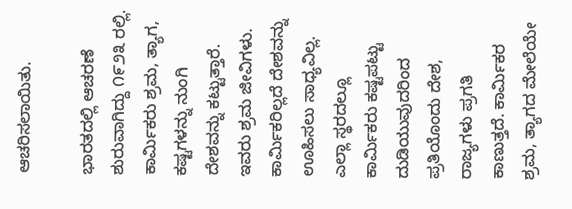ಆಚರಿಸಲಾಯಿತು.

ಭಾರತದಲ್ಲಿ ಆಚರಣೆ ಶುರುವಾಗಿದ್ದು ೧೯೨೩ ರಲ್ಲಿ. ಕಾರ್ಮಿಕರು ಶ್ರಮ, ತ್ಯಾಗ, ಕಷ್ಟಗಳನ್ನು ನುಂಗಿ ದೇಶವನ್ನು ಕಟ್ಟುತ್ತಾರೆ. ಇವರು ಶ್ರಮ ಜೀವಿಗಳು. ಕಾರ್ಮಿಕರಿಲ್ಲದೆ ದೇಶವನ್ನು ಊಹಿಸಲು ಸಾಧ್ಯವಿಲ್ಲ. ಎಲ್ಲಾ ಸ್ಥರದಲ್ಲೂ ಕಾರ್ಮಿಕರು ಕಷ್ಟಪಟ್ಟು ದುಡಿಯುವುದರಿಂದ ಪ್ರತಿಯೊಂದು ದೇಶ, ರಾಜ್ಯಗಳು ಪ್ರಗತಿ ಕಾಣುತ್ತದೆ. ಕಾರ್ಮಿಕರ ಶ್ರಮ, ತ್ಯಾಗದ ಮೇಲೆಯೇ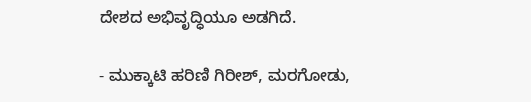ದೇಶದ ಅಭಿವೃದ್ಧಿಯೂ ಅಡಗಿದೆ.

- ಮುಕ್ಕಾಟಿ ಹರಿಣಿ ಗಿರೀಶ್, ಮರಗೋಡು,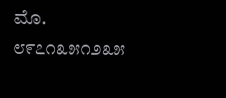ಮೊ. ೮೯೭೧೩೫೧೨೩೫